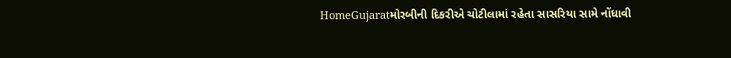HomeGujaratમોરબીની દિકરીએ ચોટીલામાં રહેતા સાસરિયા સામે નોંધાવી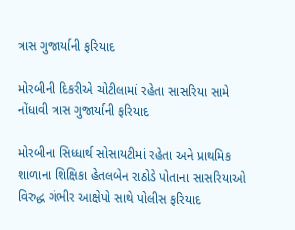ત્રાસ ગુજાર્યાની ફરિયાદ

મોરબીની દિકરીએ ચોટીલામાં રહેતા સાસરિયા સામે નોંધાવી ત્રાસ ગુજાર્યાની ફરિયાદ

મોરબીના સિધ્ધાર્થ સોસાયટીમાં રહેતા અને પ્રાથમિક શાળાના શિક્ષિકા હેતલબેન રાઠોડે પોતાના સાસરિયાઓ વિરુદ્ધ ગંભીર આક્ષેપો સાથે પોલીસ ફરિયાદ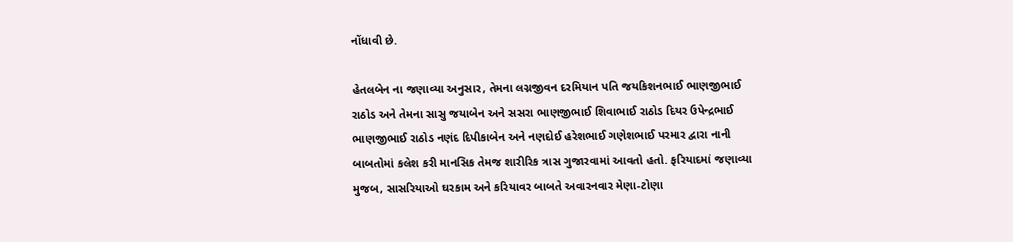નોંધાવી છે.

હેતલબેન ના જણાવ્યા અનુસાર, તેમના લગ્નજીવન દરમિયાન પતિ જયકિશનભાઈ ભાણજીભાઈ રાઠોડ અને તેમના સાસુ જયાબેન અને સસરા ભાણજીભાઈ શિવાભાઈ રાઠોડ દિયર ઉપેન્દ્રભાઈ ભાણજીભાઈ રાઠોડ નણંદ દિપીકાબેન અને નણદોઈ હરેશભાઈ ગણેશભાઈ પરમાર દ્વારા નાની બાબતોમાં કલેશ કરી માનસિક તેમજ શારીરિક ત્રાસ ગુજારવામાં આવતો હતો. ફરિયાદમાં જણાવ્યા મુજબ, સાસરિયાઓ ઘરકામ અને કરિયાવર બાબતે અવારનવાર મેણા-ટોણા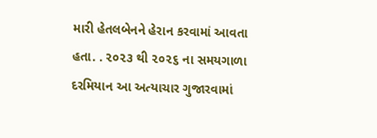મારી હેતલબેનને હેરાન કરવામાં આવતા હતા. . ૨૦૨૩ થી ૨૦૨૬ ના સમયગાળા દરમિયાન આ અત્યાચાર ગુજારવામાં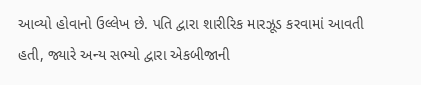આવ્યો હોવાનો ઉલ્લેખ છે. પતિ દ્વારા શારીરિક મારઝૂડ કરવામાં આવતી હતી, જ્યારે અન્ય સભ્યો દ્વારા એકબીજાની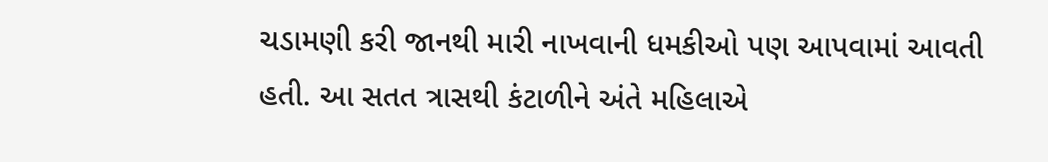ચડામણી કરી જાનથી મારી નાખવાની ધમકીઓ પણ આપવામાં આવતી હતી. આ સતત ત્રાસથી કંટાળીને અંતે મહિલાએ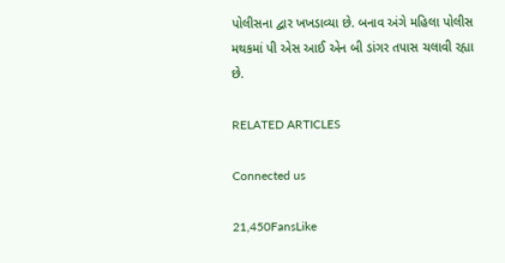પોલીસના દ્વાર ખખડાવ્યા છે. બનાવ અંગે મહિલા પોલીસ મથકમાં પી એસ આઈ એન બી ડાંગર તપાસ ચલાવી રહ્યા છે.

RELATED ARTICLES

Connected us

21,450FansLike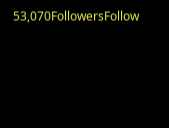53,070FollowersFollow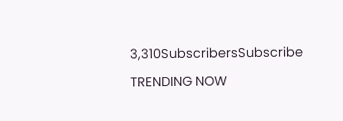3,310SubscribersSubscribe

TRENDING NOW